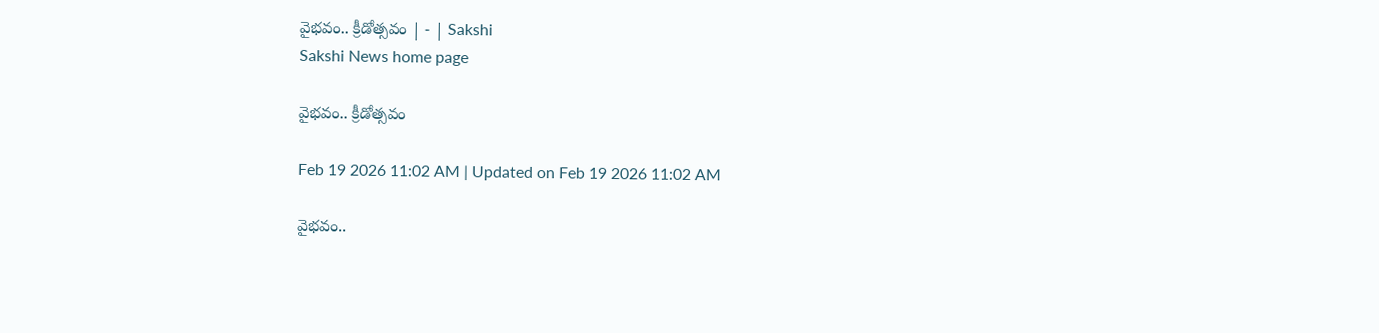వైభవం.. క్రీడోత్సవం | - | Sakshi
Sakshi News home page

వైభవం.. క్రీడోత్సవం

Feb 19 2026 11:02 AM | Updated on Feb 19 2026 11:02 AM

వైభవం..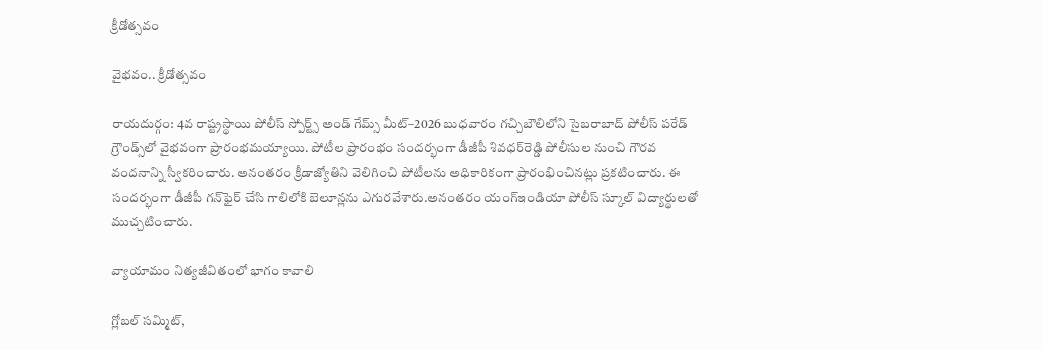క్రీడోత్సవం

వైభవం.. క్రీడోత్సవం

రాయదుర్గం: 4వ రాష్ట్రస్థాయి పోలీస్‌ స్పోర్ట్స్‌ అండ్‌ గేమ్స్‌ మీట్‌–2026 బుధవారం గచ్చిబౌలిలోని సైబరాబాద్‌ పోలీస్‌ పరేడ్‌ గ్రౌండ్స్‌లో వైభవంగా ప్రారంభమయ్యాయి. పోటీల ప్రారంభం సందర్భంగా డీజీపీ శివధర్‌రెడ్డి పోలీసుల నుంచి గౌరవ వందనాన్ని స్వీకరించారు. అనంతరం క్రీడాజ్యోతిని వెలిగించి పోటీలను అధికారికంగా ప్రారంభించినట్లు ప్రకటించారు. ఈ సందర్భంగా డీజీపీ గన్‌ఫైర్‌ చేసి గాలిలోకి బెలూన్లను ఎగురవేశారు.అనంతరం యంగ్‌ఇండియా పోలీస్‌ స్కూల్‌ విద్యార్థులతో ముచ్చటించారు.

వ్యాయామం నిత్యజీవితంలో భాగం కావాలి

గ్లోబల్‌ సమ్మిట్‌,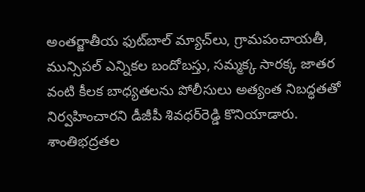అంతర్జాతీయ ఫుట్‌బాల్‌ మ్యాచ్‌లు, గ్రామపంచాయతీ, మున్సిపల్‌ ఎన్నికల బందోబస్తు, సమ్మక్క సారక్క జాతర వంటి కీలక బాధ్యతలను పోలీసులు అత్యంత నిబద్ధతతో నిర్వహించారని డీజీపీ శివధర్‌రెడ్డి కొనియాడారు. శాంతిభద్రతల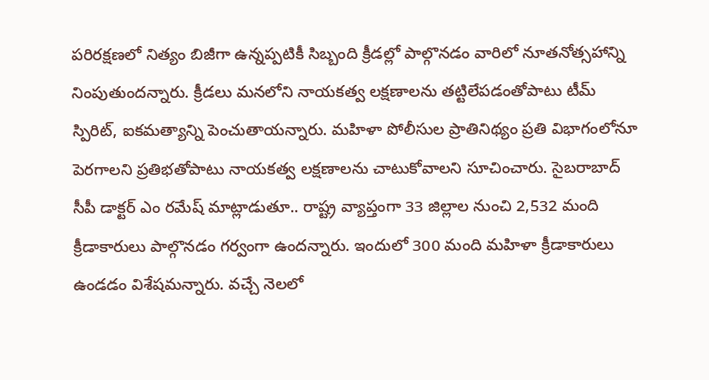పరిరక్షణలో నిత్యం బిజీగా ఉన్నప్పటికీ సిబ్బంది క్రీడల్లో పాల్గొనడం వారిలో నూతనోత్సహాన్ని నింపుతుందన్నారు. క్రీడలు మనలోని నాయకత్వ లక్షణాలను తట్టిలేపడంతోపాటు టీమ్‌ స్పిరిట్‌, ఐకమత్యాన్ని పెంచుతాయన్నారు. మహిళా పోలీసుల ప్రాతినిథ్యం ప్రతి విభాగంలోనూ పెరగాలని ప్రతిభతోపాటు నాయకత్వ లక్షణాలను చాటుకోవాలని సూచించారు. సైబరాబాద్‌ సీపీ డాక్టర్‌ ఎం రమేష్‌ మాట్లాడుతూ.. రాష్ట్ర వ్యాప్తంగా 33 జిల్లాల నుంచి 2,532 మంది క్రీడాకారులు పాల్గొనడం గర్వంగా ఉందన్నారు. ఇందులో 300 మంది మహిళా క్రీడాకారులు ఉండడం విశేషమన్నారు. వచ్చే నెలలో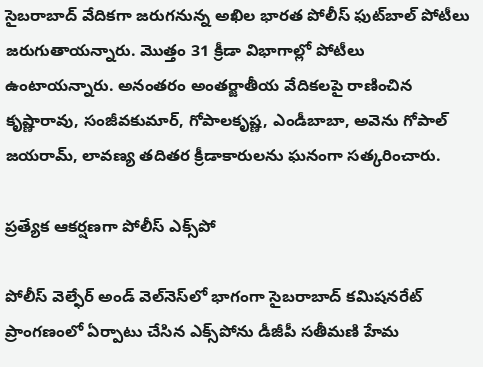సైబరాబాద్‌ వేదికగా జరుగనున్న అఖిల భారత పోలీస్‌ ఫుట్‌బాల్‌ పోటీలు జరుగుతాయన్నారు. మొత్తం 31 క్రీడా విభాగాల్లో పోటీలు ఉంటాయన్నారు. అనంతరం అంతర్జాతీయ వేదికలపై రాణించిన కృష్ణారావు, సంజీవకుమార్‌, గోపాలకృష్ణ, ఎండీబాబా, అవెను గోపాల్‌ జయరామ్‌, లావణ్య తదితర క్రీడాకారులను ఘనంగా సత్కరించారు.

ప్రత్యేక ఆకర్షణగా పోలీస్‌ ఎక్స్‌పో

పోలీస్‌ వెల్ఫేర్‌ అండ్‌ వెల్‌నెస్‌లో భాగంగా సైబరాబాద్‌ కమిషనరేట్‌ ప్రాంగణంలో ఏర్పాటు చేసిన ఎక్స్‌పోను డీజీపీ సతీమణి హేమ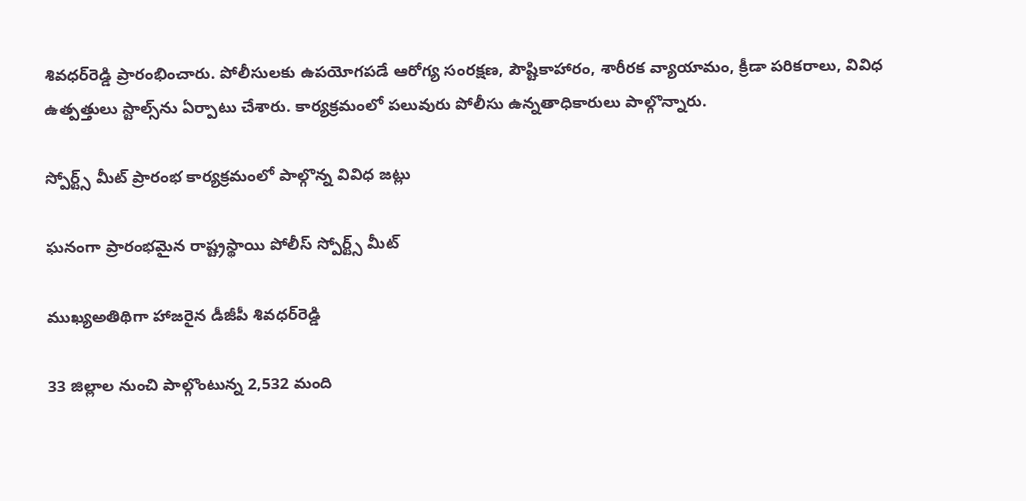శివధర్‌రెడ్డి ప్రారంభించారు. పోలీసులకు ఉపయోగపడే ఆరోగ్య సంరక్షణ, పౌష్టికాహారం, శారీరక వ్యాయామం, క్రీడా పరికరాలు, వివిధ ఉత్పత్తులు స్టాల్స్‌ను ఏర్పాటు చేశారు. కార్యక్రమంలో పలువురు పోలీసు ఉన్నతాధికారులు పాల్గొన్నారు.

స్పోర్ట్స్‌ మీట్‌ ప్రారంభ కార్యక్రమంలో పాల్గొన్న వివిధ జట్లు

ఘనంగా ప్రారంభమైన రాష్ట్రస్థాయి పోలీస్‌ స్పోర్ట్స్‌ మీట్‌

ముఖ్యఅతిథిగా హాజరైన డీజీపీ శివధర్‌రెడ్డి

33 జిల్లాల నుంచి పాల్గొంటున్న 2,532 మంది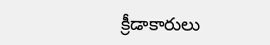క్రీడాకారులు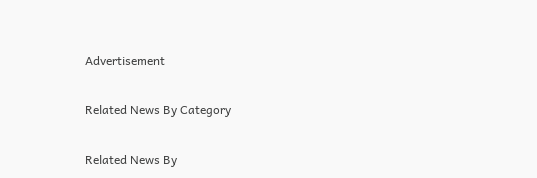Advertisement

Related News By Category

Related News By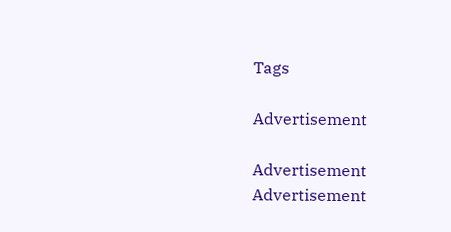Tags

Advertisement

Advertisement
Advertisement